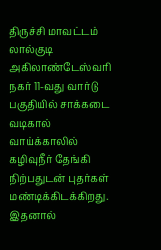திருச்சி மாவட்டம் லால்குடி அகிலாண்டேஸ்வரி நகர் 11-வது வார்டு பகுதியில் சாக்கடை வடிகால் வாய்க்காலில் கழிவுநீர் தேங்கி நிற்பதுடன் புதர்கள் மண்டிக்கிடக்கிறது. இதனால்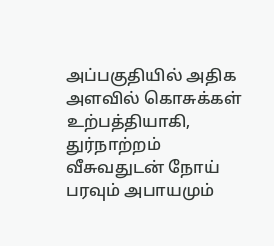அப்பகுதியில் அதிக அளவில் கொசுக்கள் உற்பத்தியாகி, துர்நாற்றம் வீசுவதுடன் நோய் பரவும் அபாயமும்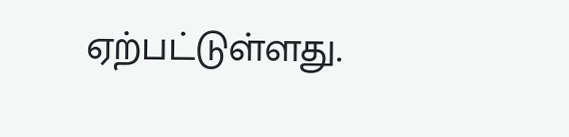ஏற்பட்டுள்ளது.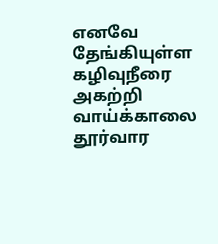எனவே தேங்கியுள்ள கழிவுநீரை அகற்றி வாய்க்காலை தூர்வார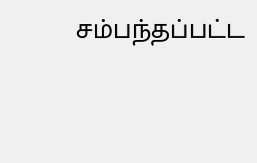சம்பந்தப்பட்ட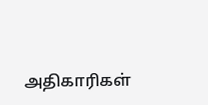அதிகாரிகள்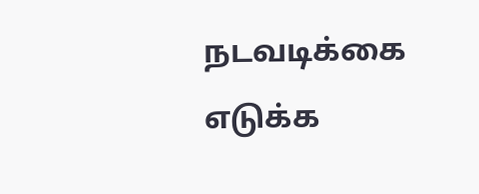நடவடிக்கை எடுக்க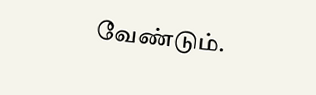வேண்டும்.